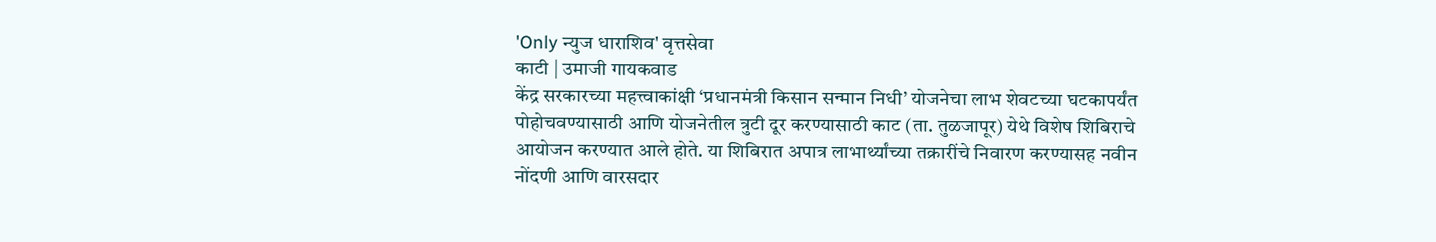'Only न्युज धाराशिव' वृत्तसेवा
काटी | उमाजी गायकवाड
केंद्र सरकारच्या महत्त्वाकांक्षी ‘प्रधानमंत्री किसान सन्मान निधी’ योजनेचा लाभ शेवटच्या घटकापर्यंत पोहोचवण्यासाठी आणि योजनेतील त्रुटी दूर करण्यासाठी काट (ता. तुळजापूर) येथे विशेष शिबिराचे आयोजन करण्यात आले होते. या शिबिरात अपात्र लाभार्थ्यांच्या तक्रारींचे निवारण करण्यासह नवीन नोंदणी आणि वारसदार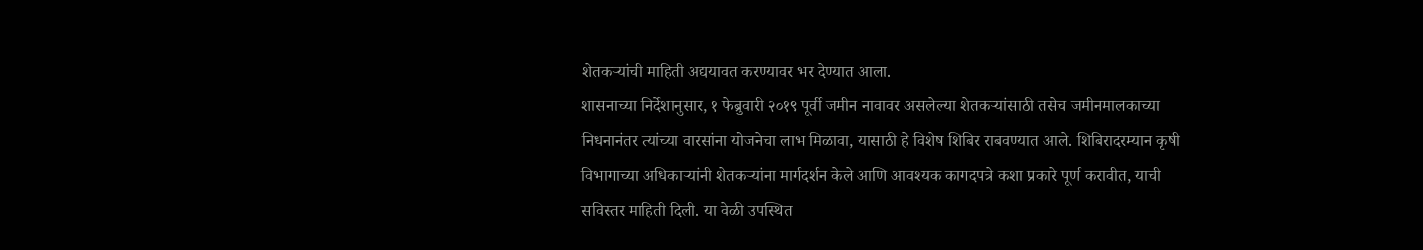शेतकऱ्यांची माहिती अद्ययावत करण्यावर भर देण्यात आला.
शासनाच्या निर्देशानुसार, १ फेब्रुवारी २०१९ पूर्वी जमीन नावावर असलेल्या शेतकऱ्यांसाठी तसेच जमीनमालकाच्या निधनानंतर त्यांच्या वारसांना योजनेचा लाभ मिळावा, यासाठी हे विशेष शिबिर राबवण्यात आले. शिबिरादरम्यान कृषी विभागाच्या अधिकाऱ्यांनी शेतकऱ्यांना मार्गदर्शन केले आणि आवश्यक कागदपत्रे कशा प्रकारे पूर्ण करावीत, याची सविस्तर माहिती दिली. या वेळी उपस्थित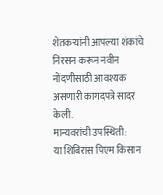शेतकऱ्यांनी आपल्या शंकांचे निरसन करून नवीन नोंदणीसाठी आवश्यक असणारी कागदपत्रे सादर केली.
मान्यवरांची उपस्थिती:
या शिबिरास पिएम किसान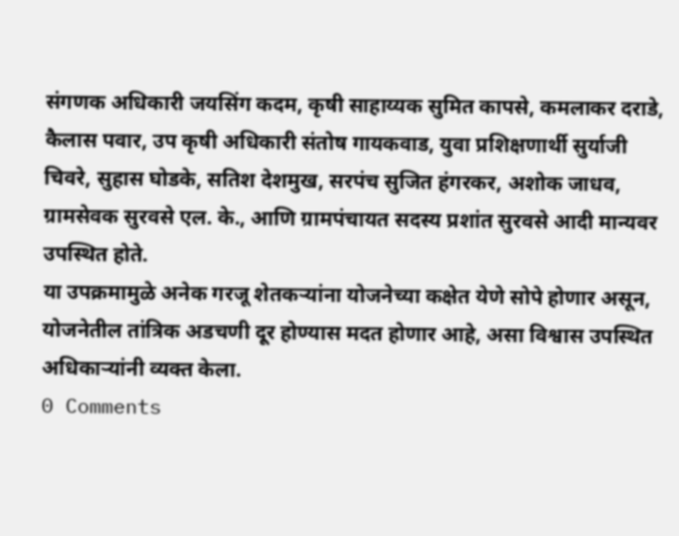संगणक अधिकारी जयसिंग कदम, कृषी साहाय्यक सुमित कापसे, कमलाकर दराडे, कैलास पवार, उप कृषी अधिकारी संतोष गायकवाड, युवा प्रशिक्षणार्थी सुर्याजी चिवरे, सुहास घोडके, सतिश देशमुख, सरपंच सुजित हंगरकर, अशोक जाधव, ग्रामसेवक सुरवसे एल. के., आणि ग्रामपंचायत सदस्य प्रशांत सुरवसे आदी मान्यवर उपस्थित होते.
या उपक्रमामुळे अनेक गरजू शेतकऱ्यांना योजनेच्या कक्षेत येणे सोपे होणार असून, योजनेतील तांत्रिक अडचणी दूर होण्यास मदत होणार आहे, असा विश्वास उपस्थित अधिकाऱ्यांनी व्यक्त केला.
0 Comments